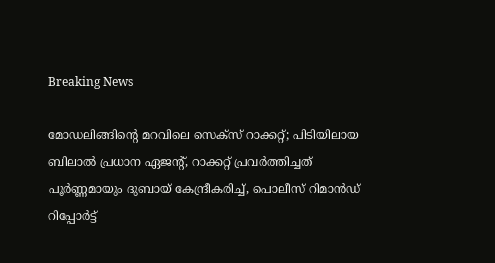Breaking News

മോഡലിങ്ങിന്റെ മറവിലെ സെക്സ് റാക്കറ്റ്; പിടിയിലായ ബിലാൽ പ്രധാന ഏജന്റ്, റാക്കറ്റ് പ്രവർത്തിച്ചത് പൂർണ്ണമായും ദുബായ് കേന്ദ്രീകരിച്ച്, പൊലീസ് റിമാൻഡ് റിപ്പോർട്ട്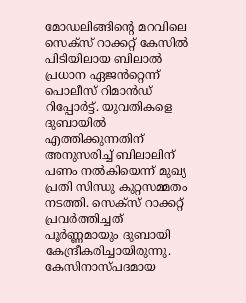മോഡലിങ്ങിന്റെ മറവിലെ സെക്സ് റാക്കറ്റ് കേസിൽ പിടിയിലായ ബിലാൽ പ്രധാന ഏജൻറ്റെന്ന് പൊലീസ് റിമാൻഡ് റിപ്പോർട്ട്‌. യുവതികളെ ദുബായിൽ എത്തിക്കുന്നതിന് അനുസരിച്ച് ബിലാലിന് പണം നൽകിയെന്ന് മുഖ്യ പ്രതി സിന്ധു കുറ്റസമ്മതം നടത്തി. സെക്സ് റാക്കറ്റ് പ്രവർത്തിച്ചത് പൂർണ്ണമായും ദുബായി കേന്ദ്രീകരിച്ചായിരുന്നു. കേസിനാസ്പദമായ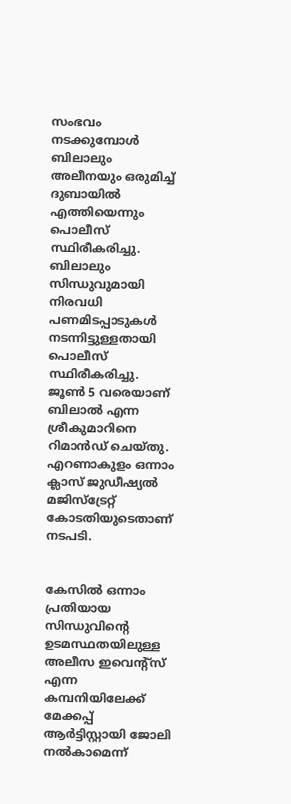സംഭവം നടക്കുമ്പോൾ ബിലാലും അലീനയും ഒരുമിച്ച് ദുബായിൽ എത്തിയെന്നും പൊലീസ് സ്ഥിരീകരിച്ചു. ബിലാലും സിന്ധുവുമായി നിരവധി പണമിടപ്പാടുകൾ നടന്നിട്ടുള്ളതായി പൊലീസ് സ്ഥിരീകരിച്ചു. ജൂൺ 5 വരെയാണ് ബിലാൽ എന്ന ശ്രീകുമാറിനെ റിമാൻഡ് ചെയ്തു. എറണാകുളം ഒന്നാം ക്ലാസ് ജുഡീഷ്യൽ മജിസ്ട്രേറ്റ് കോടതിയുടെതാണ് നടപടി.


കേസിൽ ഒന്നാം പ്രതിയായ സിന്ധുവിന്റെ ഉടമസ്ഥതയിലുള്ള അലീസ ഇവെന്റ്സ് എന്ന കമ്പനിയിലേക്ക് മേക്കപ്പ് ആർട്ടിസ്റ്റായി ജോലി നൽകാമെന്ന്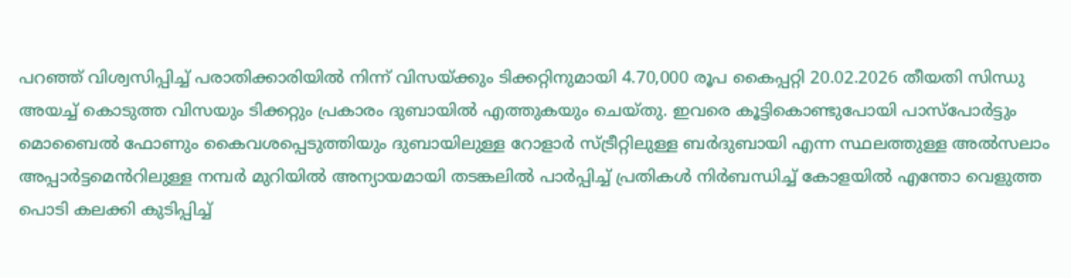പറഞ്ഞ് വിശ്വസിപ്പിച്ച് പരാതിക്കാരിയിൽ നിന്ന് വിസയ്ക്കും ടിക്കറ്റിനുമായി 4.70,000 രൂപ കൈപ്പറ്റി 20.02.2026 തീയതി സിന്ധു അയച്ച് കൊടുത്ത വിസയും ടിക്കറ്റും പ്രകാരം ദുബായിൽ എത്തുകയും ചെയ്തു. ഇവരെ കൂട്ടികൊണ്ടുപോയി പാസ്പോർട്ടും മൊബൈൽ ഫോണും കൈവശപ്പെടുത്തിയും ദുബായിലുള്ള റോളാർ സ്ട്രീറ്റിലുള്ള ബർദുബായി എന്ന സ്ഥലത്തുള്ള അൽസലാം അപ്പാർട്ടമെൻറിലുള്ള നമ്പർ മുറിയിൽ അന്യായമായി തടങ്കലിൽ പാർപ്പിച്ച് പ്രതികൾ നിർബന്ധിച്ച് കോളയിൽ എന്തോ വെളുത്ത പൊടി കലക്കി കുടിപ്പിച്ച്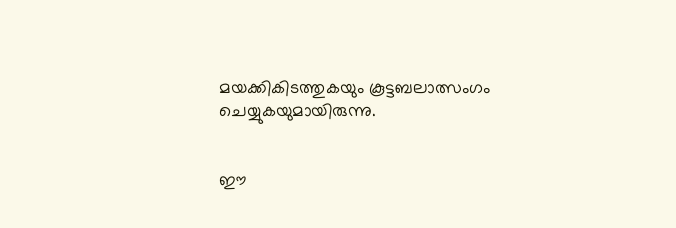മയക്കികിടത്തുകയും കൂട്ടബലാത്സംഗം ചെയ്യുകയുമായിരുന്നു.


ഈ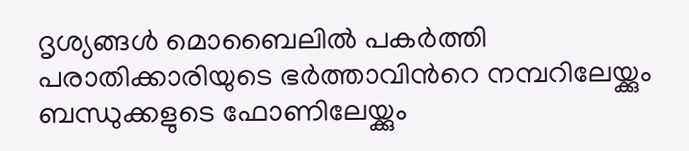ദൃശ്യങ്ങൾ മൊബൈലിൽ പകർത്തി പരാതിക്കാരിയുടെ ഭർത്താവിൻറെ നമ്പറിലേയ്ക്കും ബന്ധുക്കളുടെ ഫോണിലേയ്ക്കും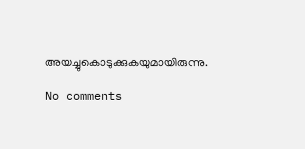അയച്ചുകൊടുക്കുകയുമായിരുന്നു.

No comments